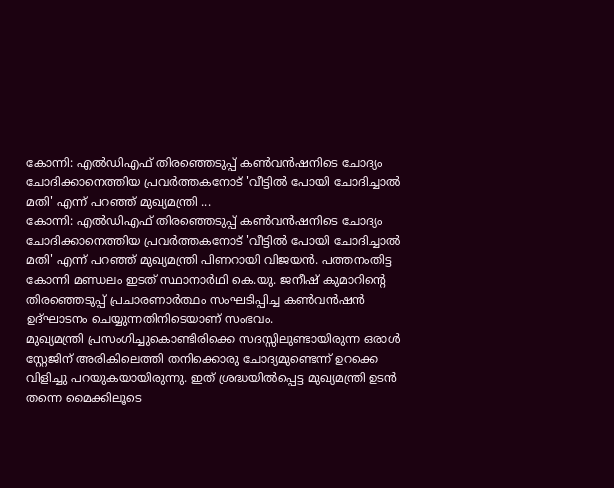കോന്നി: എൽഡിഎഫ് തിരഞ്ഞെടുപ്പ് കൺവൻഷനിടെ ചോദ്യം ചോദിക്കാനെത്തിയ പ്രവർത്തകനോട് 'വീട്ടിൽ പോയി ചോദിച്ചാൽ മതി' എന്ന് പറഞ്ഞ് മുഖ്യമന്ത്രി ...
കോന്നി: എൽഡിഎഫ് തിരഞ്ഞെടുപ്പ് കൺവൻഷനിടെ ചോദ്യം ചോദിക്കാനെത്തിയ പ്രവർത്തകനോട് 'വീട്ടിൽ പോയി ചോദിച്ചാൽ മതി' എന്ന് പറഞ്ഞ് മുഖ്യമന്ത്രി പിണറായി വിജയൻ. പത്തനംതിട്ട കോന്നി മണ്ഡലം ഇടത് സ്ഥാനാർഥി കെ.യു. ജനീഷ് കുമാറിന്റെ തിരഞ്ഞെടുപ്പ് പ്രചാരണാർത്ഥം സംഘടിപ്പിച്ച കൺവൻഷൻ ഉദ്ഘാടനം ചെയ്യുന്നതിനിടെയാണ് സംഭവം.
മുഖ്യമന്ത്രി പ്രസംഗിച്ചുകൊണ്ടിരിക്കെ സദസ്സിലുണ്ടായിരുന്ന ഒരാൾ സ്റ്റേജിന് അരികിലെത്തി തനിക്കൊരു ചോദ്യമുണ്ടെന്ന് ഉറക്കെ വിളിച്ചു പറയുകയായിരുന്നു. ഇത് ശ്രദ്ധയിൽപ്പെട്ട മുഖ്യമന്ത്രി ഉടൻ തന്നെ മൈക്കിലൂടെ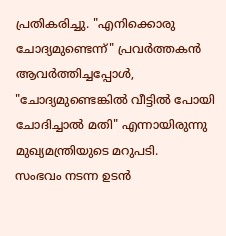പ്രതികരിച്ചു. "എനിക്കൊരു ചോദ്യമുണ്ടെന്ന്" പ്രവർത്തകൻ ആവർത്തിച്ചപ്പോൾ, "ചോദ്യമുണ്ടെങ്കിൽ വീട്ടിൽ പോയി ചോദിച്ചാൽ മതി" എന്നായിരുന്നു മുഖ്യമന്ത്രിയുടെ മറുപടി.
സംഭവം നടന്ന ഉടൻ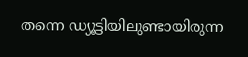തന്നെ ഡ്യൂട്ടിയിലുണ്ടായിരുന്ന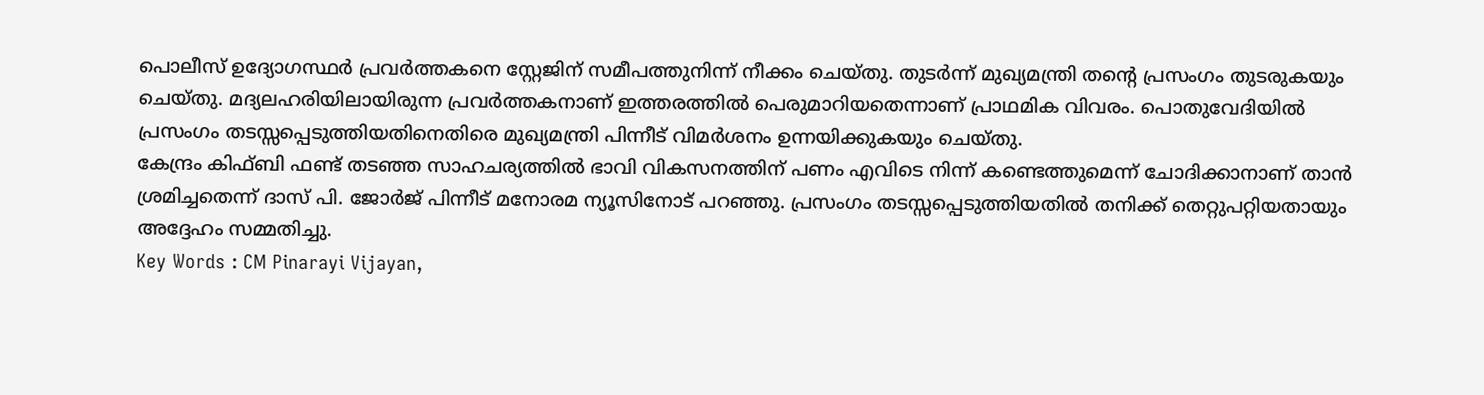പൊലീസ് ഉദ്യോഗസ്ഥർ പ്രവർത്തകനെ സ്റ്റേജിന് സമീപത്തുനിന്ന് നീക്കം ചെയ്തു. തുടർന്ന് മുഖ്യമന്ത്രി തന്റെ പ്രസംഗം തുടരുകയും ചെയ്തു. മദ്യലഹരിയിലായിരുന്ന പ്രവർത്തകനാണ് ഇത്തരത്തിൽ പെരുമാറിയതെന്നാണ് പ്രാഥമിക വിവരം. പൊതുവേദിയിൽ പ്രസംഗം തടസ്സപ്പെടുത്തിയതിനെതിരെ മുഖ്യമന്ത്രി പിന്നീട് വിമർശനം ഉന്നയിക്കുകയും ചെയ്തു.
കേന്ദ്രം കിഫ്ബി ഫണ്ട് തടഞ്ഞ സാഹചര്യത്തിൽ ഭാവി വികസനത്തിന് പണം എവിടെ നിന്ന് കണ്ടെത്തുമെന്ന് ചോദിക്കാനാണ് താൻ ശ്രമിച്ചതെന്ന് ദാസ് പി. ജോർജ് പിന്നീട് മനോരമ ന്യൂസിനോട് പറഞ്ഞു. പ്രസംഗം തടസ്സപ്പെടുത്തിയതിൽ തനിക്ക് തെറ്റുപറ്റിയതായും അദ്ദേഹം സമ്മതിച്ചു.
Key Words : CM Pinarayi Vijayan,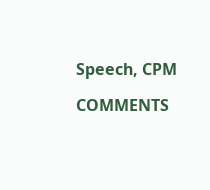Speech, CPM

COMMENTS